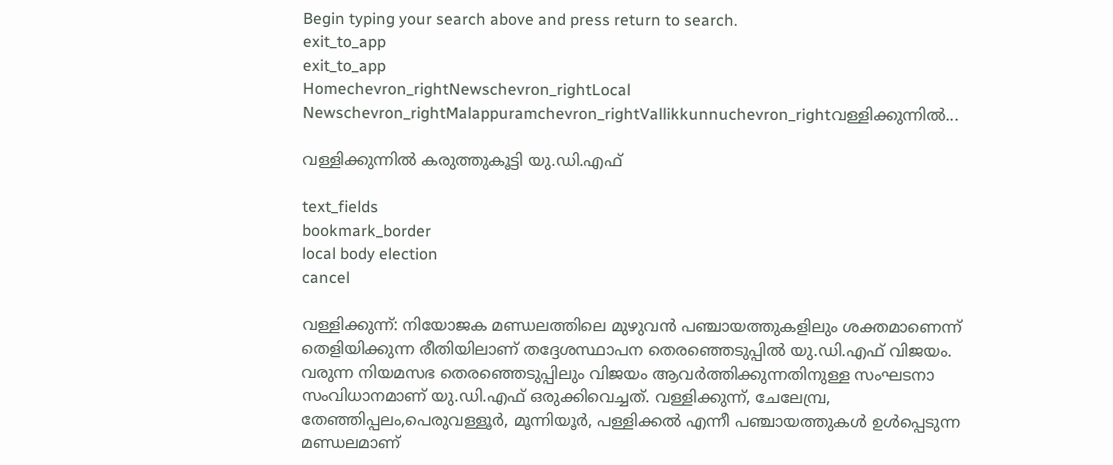Begin typing your search above and press return to search.
exit_to_app
exit_to_app
Homechevron_rightNewschevron_rightLocal Newschevron_rightMalappuramchevron_rightVallikkunnuchevron_rightവള്ളിക്കുന്നിൽ...

വള്ളിക്കുന്നിൽ കരുത്തുകൂട്ടി യു.ഡി.എഫ്

text_fields
bookmark_border
local body election
cancel

വള്ളിക്കുന്ന്: നിയോജക മണ്ഡലത്തിലെ മുഴുവൻ പഞ്ചായത്തുകളിലും ശക്തമാണെന്ന് തെളിയിക്കുന്ന രീതിയിലാണ് തദ്ദേശസ്ഥാപന തെരഞ്ഞെടുപ്പിൽ യു.ഡി.എഫ് വിജയം. വരുന്ന നിയമസഭ തെരഞ്ഞെടുപ്പിലും വിജയം ആവർത്തിക്കുന്നതിനുള്ള സംഘടനാ സംവിധാനമാണ് യു.ഡി.എഫ് ഒരുക്കിവെച്ചത്. വള്ളിക്കുന്ന്, ചേലേമ്പ്ര, തേഞ്ഞിപ്പലം,പെരുവള്ളൂർ, മൂന്നിയൂർ, പള്ളിക്കൽ എന്നീ പഞ്ചായത്തുകൾ ഉൾപ്പെടുന്ന മണ്ഡലമാണ്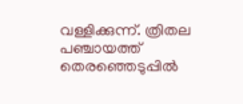വള്ളിക്കുന്ന്. ത്രിതല പഞ്ചായത്ത്‌ തെരഞ്ഞെടുപ്പിൽ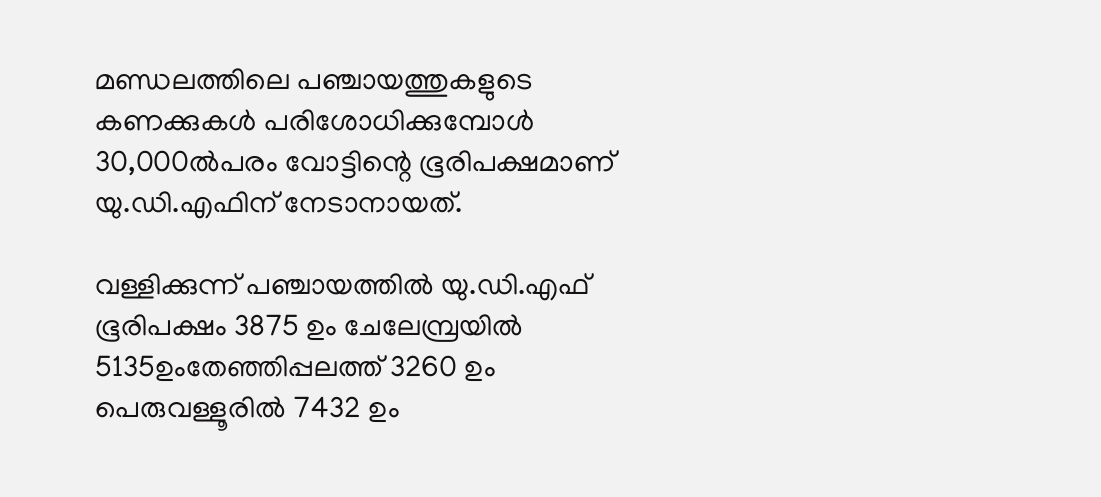മണ്ഡലത്തിലെ പഞ്ചായത്തുകളുടെ കണക്കുകൾ പരിശോധിക്കുമ്പോൾ 30,000ൽപരം വോട്ടിന്റെ ഭൂരിപക്ഷമാണ് യു.ഡി.എഫിന് നേടാനായത്.

വള്ളിക്കുന്ന് പഞ്ചായത്തിൽ യു.ഡി.എഫ് ഭൂരിപക്ഷം 3875 ഉം ചേലേമ്പ്രയിൽ 5135ഉംതേഞ്ഞിപ്പലത്ത് 3260 ഉം പെരുവള്ളൂരിൽ 7432 ഉം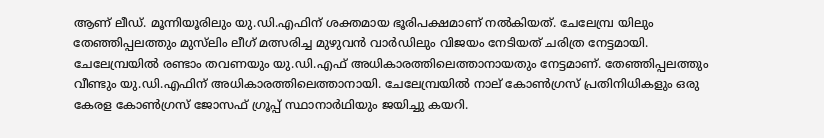ആണ് ലീഡ്. മൂന്നിയൂരിലും യു.ഡി.എഫിന് ശക്തമായ ഭൂരിപക്ഷമാണ് നൽകിയത്. ചേലേമ്പ്ര യിലും തേഞ്ഞിപ്പലത്തും മുസ്‍ലിം ലീഗ് മത്സരിച്ച മുഴുവൻ വാർഡിലും വിജയം നേടിയത് ചരിത്ര നേട്ടമായി. ചേലേമ്പ്രയിൽ രണ്ടാം തവണയും യു.ഡി.എഫ് അധികാരത്തിലെത്താനായതും നേട്ടമാണ്. തേഞ്ഞിപ്പലത്തും വീണ്ടും യു.ഡി.എഫിന് അധികാരത്തിലെത്താനായി. ചേലേമ്പ്രയിൽ നാല് കോൺഗ്രസ് പ്രതിനിധികളും ഒരു കേരള കോൺഗ്രസ് ജോസഫ് ഗ്രൂപ്പ് സ്ഥാനാർഥിയും ജയിച്ചു കയറി.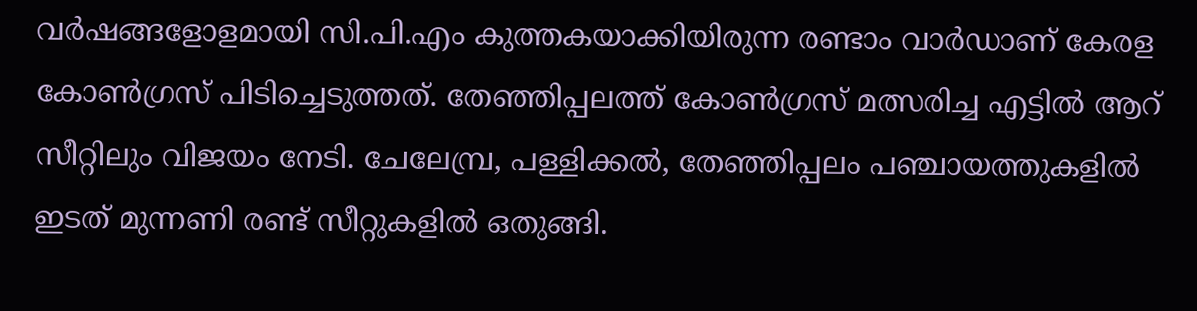വർഷങ്ങളോളമായി സി.പി.എം കുത്തകയാക്കിയിരുന്ന രണ്ടാം വാർഡാണ് കേരള കോൺഗ്രസ് പിടിച്ചെടുത്തത്. തേഞ്ഞിപ്പലത്ത് കോൺഗ്രസ് മത്സരിച്ച എട്ടിൽ ആറ് സീറ്റിലും വിജയം നേടി. ചേലേമ്പ്ര, പള്ളിക്കൽ, തേഞ്ഞിപ്പലം പഞ്ചായത്തുകളിൽ ഇടത് മുന്നണി രണ്ട് സീറ്റുകളിൽ ഒതുങ്ങി.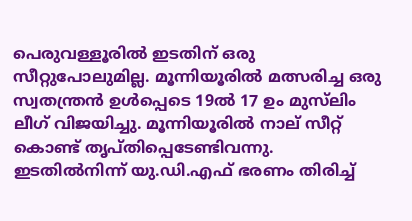പെരുവള്ളൂരിൽ ഇടതിന് ഒരു സീറ്റുപോലുമില്ല. മൂന്നിയൂരിൽ മത്സരിച്ച ഒരു സ്വതന്ത്രൻ ഉൾപ്പെടെ 19ൽ 17 ഉം മുസ്‍ലിം ലീഗ് വിജയിച്ചു. മൂന്നിയൂരിൽ നാല് സീറ്റ് കൊണ്ട് തൃപ്തിപ്പെടേണ്ടിവന്നു. ഇടതിൽനിന്ന് യു.ഡി.എഫ് ഭരണം തിരിച്ച്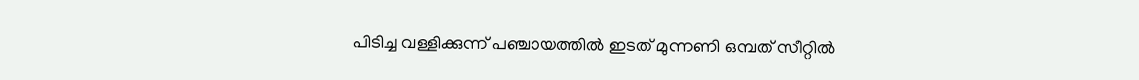പിടിച്ച വള്ളിക്കുന്ന് പഞ്ചായത്തിൽ ഇടത് മുന്നണി ഒമ്പത് സീറ്റിൽ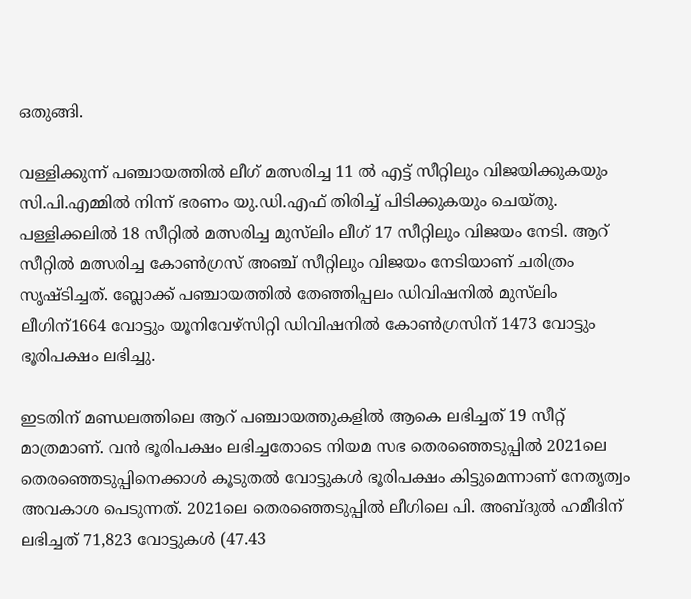ഒതുങ്ങി.

വള്ളിക്കുന്ന് പഞ്ചായത്തിൽ ലീഗ് മത്സരിച്ച 11 ൽ എട്ട് സീറ്റിലും വിജയിക്കുകയും സി.പി.എമ്മിൽ നിന്ന് ഭരണം യു.ഡി.എഫ് തിരിച്ച് പിടിക്കുകയും ചെയ്തു. പള്ളിക്കലിൽ 18 സീറ്റിൽ മത്സരിച്ച മുസ്‍ലിം ലീഗ് 17 സീറ്റിലും വിജയം നേടി. ആറ് സീറ്റിൽ മത്സരിച്ച കോൺഗ്രസ് അഞ്ച് സീറ്റിലും വിജയം നേടിയാണ് ചരിത്രം സൃഷ്ടിച്ചത്. ബ്ലോക്ക് പഞ്ചായത്തിൽ തേഞ്ഞിപ്പലം ഡിവിഷനിൽ മുസ്‍ലിം ലീഗിന്1664 വോട്ടും യൂനിവേഴ്സിറ്റി ഡിവിഷനിൽ കോൺഗ്രസിന് 1473 വോട്ടും ഭൂരിപക്ഷം ലഭിച്ചു.

ഇടതിന് മണ്ഡലത്തിലെ ആറ് പഞ്ചായത്തുകളിൽ ആകെ ലഭിച്ചത് 19 സീറ്റ് മാത്രമാണ്. വൻ ഭൂരിപക്ഷം ലഭിച്ചതോടെ നിയമ സഭ തെരഞ്ഞെടുപ്പിൽ 2021ലെ തെരഞ്ഞെടുപ്പിനെക്കാൾ കൂടുതൽ വോട്ടുകൾ ഭൂരിപക്ഷം കിട്ടുമെന്നാണ് നേതൃത്വം അവകാശ പെടുന്നത്. 2021ലെ തെരഞ്ഞെടുപ്പിൽ ലീഗിലെ പി. അബ്ദുൽ ഹമീദിന് ലഭിച്ചത് 71,823 വോട്ടുകൾ (47.43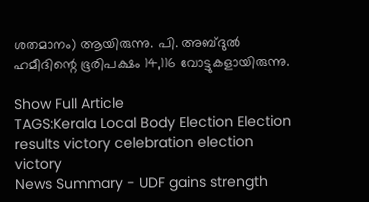ശതമാനം) ആയിരുന്നു. പി. അബ്ദുൽ ഹമീദിന്റെ ഭൂരിപക്ഷം 14,116 വോട്ടുകളായിരുന്നു.

Show Full Article
TAGS:Kerala Local Body Election Election results victory celebration election victory
News Summary - UDF gains strength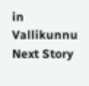in Vallikunnu
Next Story